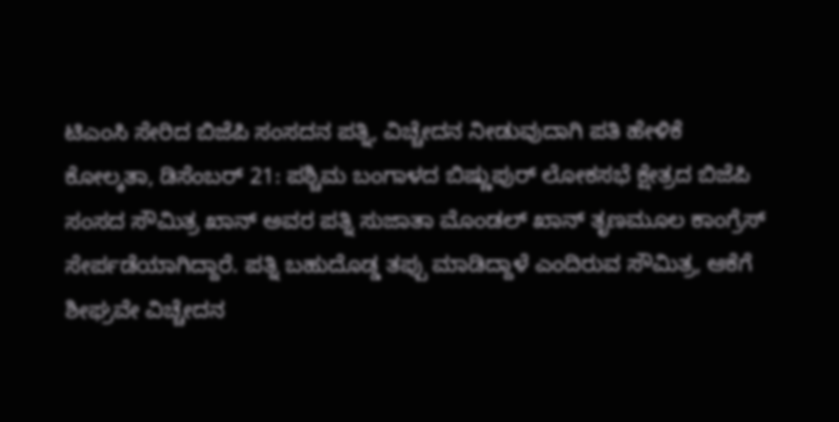ಟಿಎಂಸಿ ಸೇರಿದ ಬಿಜೆಪಿ ಸಂಸದನ ಪತ್ನಿ, ವಿಚ್ಚೇದನ ನೀಡುವುದಾಗಿ ಪತಿ ಹೇಳಿಕೆ
ಕೋಲ್ಕತಾ, ಡಿಸೆಂಬರ್ 21: ಪಶ್ಚಿಮ ಬಂಗಾಳದ ಬಿಷ್ಣುಪುರ್ ಲೋಕಸಭೆ ಕ್ಷೇತ್ರದ ಬಿಜೆಪಿ ಸಂಸದ ಸೌಮಿತ್ರ ಖಾನ್ ಅವರ ಪತ್ನಿ ಸುಜಾತಾ ಮೊಂಡಲ್ ಖಾನ್ ತೃಣಮೂಲ ಕಾಂಗ್ರೆಸ್ ಸೇರ್ಪಡೆಯಾಗಿದ್ದಾರೆ. ಪತ್ನಿ ಬಹುದೊಡ್ಡ ತಪ್ಪು ಮಾಡಿದ್ದಾಳೆ ಎಂದಿರುವ ಸೌಮಿತ್ರ, ಆಕೆಗೆ ಶೀಘ್ರವೇ ವಿಚ್ಚೇದನ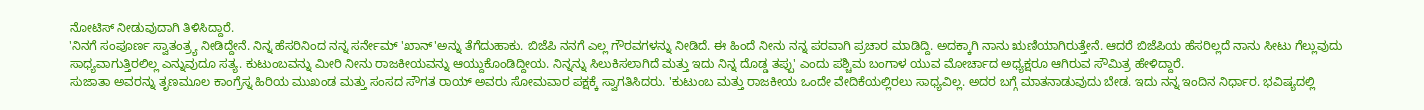ನೋಟಿಸ್ ನೀಡುವುದಾಗಿ ತಿಳಿಸಿದ್ದಾರೆ.
'ನಿನಗೆ ಸಂಪೂರ್ಣ ಸ್ವಾತಂತ್ರ್ಯ ನೀಡಿದ್ದೇನೆ. ನಿನ್ನ ಹೆಸರಿನಿಂದ ನನ್ನ ಸರ್ನೇಮ್ 'ಖಾನ್'ಅನ್ನು ತೆಗೆದುಹಾಕು. ಬಿಜೆಪಿ ನನಗೆ ಎಲ್ಲ ಗೌರವಗಳನ್ನು ನೀಡಿದೆ. ಈ ಹಿಂದೆ ನೀನು ನನ್ನ ಪರವಾಗಿ ಪ್ರಚಾರ ಮಾಡಿದ್ದಿ. ಅದಕ್ಕಾಗಿ ನಾನು ಋಣಿಯಾಗಿರುತ್ತೇನೆ. ಆದರೆ ಬಿಜೆಪಿಯ ಹೆಸರಿಲ್ಲದೆ ನಾನು ಸೀಟು ಗೆಲ್ಲುವುದು ಸಾಧ್ಯವಾಗುತ್ತಿರಲಿಲ್ಲ ಎನ್ನುವುದೂ ಸತ್ಯ. ಕುಟುಂಬವನ್ನು ಮೀರಿ ನೀನು ರಾಜಕೀಯವನ್ನು ಆಯ್ದುಕೊಂಡಿದ್ದೀಯ. ನಿನ್ನನ್ನು ಸಿಲುಕಿಸಲಾಗಿದೆ ಮತ್ತು ಇದು ನಿನ್ನ ದೊಡ್ಡ ತಪ್ಪು' ಎಂದು ಪಶ್ಚಿಮ ಬಂಗಾಳ ಯುವ ಮೋರ್ಚಾದ ಅಧ್ಯಕ್ಷರೂ ಆಗಿರುವ ಸೌಮಿತ್ರ ಹೇಳಿದ್ದಾರೆ.
ಸುಜಾತಾ ಅವರನ್ನು ತೃಣಮೂಲ ಕಾಂಗ್ರೆಸ್ನ ಹಿರಿಯ ಮುಖಂಡ ಮತ್ತು ಸಂಸದ ಸೌಗತ ರಾಯ್ ಅವರು ಸೋಮವಾರ ಪಕ್ಷಕ್ಕೆ ಸ್ವಾಗತಿಸಿದರು. 'ಕುಟುಂಬ ಮತ್ತು ರಾಜಕೀಯ ಒಂದೇ ವೇದಿಕೆಯಲ್ಲಿರಲು ಸಾಧ್ಯವಿಲ್ಲ. ಅದರ ಬಗ್ಗೆ ಮಾತನಾಡುವುದು ಬೇಡ. ಇದು ನನ್ನ ಇಂದಿನ ನಿರ್ಧಾರ. ಭವಿಷ್ಯದಲ್ಲಿ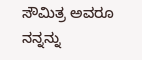ಸೌಮಿತ್ರ ಅವರೂ ನನ್ನನ್ನು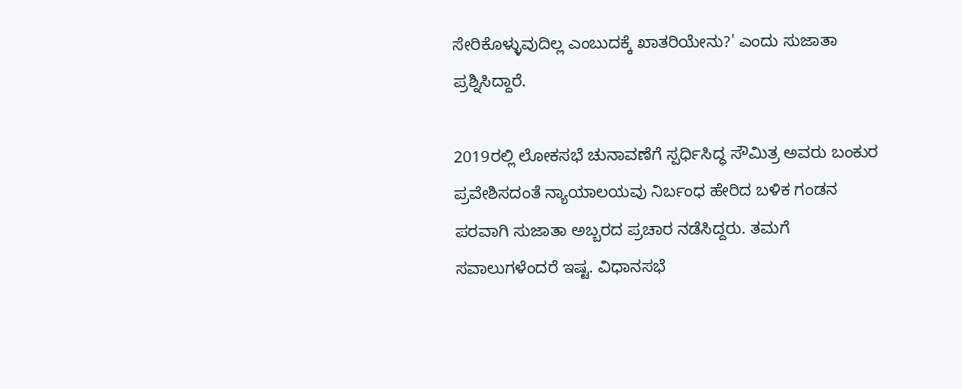ಸೇರಿಕೊಳ್ಳುವುದಿಲ್ಲ ಎಂಬುದಕ್ಕೆ ಖಾತರಿಯೇನು?' ಎಂದು ಸುಜಾತಾ ಪ್ರಶ್ನಿಸಿದ್ದಾರೆ.

2019ರಲ್ಲಿ ಲೋಕಸಭೆ ಚುನಾವಣೆಗೆ ಸ್ಪರ್ಧಿಸಿದ್ಧ ಸೌಮಿತ್ರ ಅವರು ಬಂಕುರ ಪ್ರವೇಶಿಸದಂತೆ ನ್ಯಾಯಾಲಯವು ನಿರ್ಬಂಧ ಹೇರಿದ ಬಳಿಕ ಗಂಡನ ಪರವಾಗಿ ಸುಜಾತಾ ಅಬ್ಬರದ ಪ್ರಚಾರ ನಡೆಸಿದ್ದರು. ತಮಗೆ ಸವಾಲುಗಳೆಂದರೆ ಇಷ್ಟ. ವಿಧಾನಸಭೆ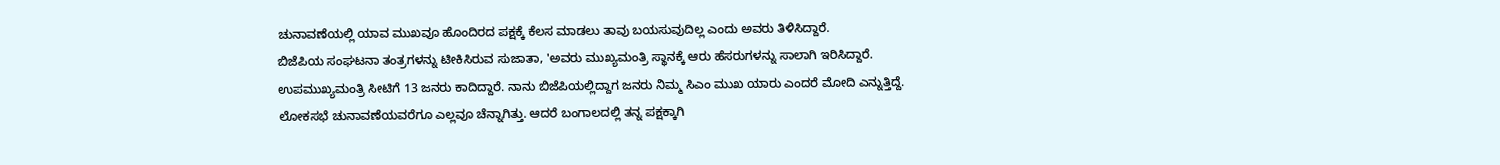ಚುನಾವಣೆಯಲ್ಲಿ ಯಾವ ಮುಖವೂ ಹೊಂದಿರದ ಪಕ್ಷಕ್ಕೆ ಕೆಲಸ ಮಾಡಲು ತಾವು ಬಯಸುವುದಿಲ್ಲ ಎಂದು ಅವರು ತಿಳಿಸಿದ್ದಾರೆ.
ಬಿಜೆಪಿಯ ಸಂಘಟನಾ ತಂತ್ರಗಳನ್ನು ಟೀಕಿಸಿರುವ ಸುಜಾತಾ, 'ಅವರು ಮುಖ್ಯಮಂತ್ರಿ ಸ್ಥಾನಕ್ಕೆ ಆರು ಹೆಸರುಗಳನ್ನು ಸಾಲಾಗಿ ಇರಿಸಿದ್ದಾರೆ. ಉಪಮುಖ್ಯಮಂತ್ರಿ ಸೀಟಿಗೆ 13 ಜನರು ಕಾದಿದ್ದಾರೆ. ನಾನು ಬಿಜೆಪಿಯಲ್ಲಿದ್ದಾಗ ಜನರು ನಿಮ್ಮ ಸಿಎಂ ಮುಖ ಯಾರು ಎಂದರೆ ಮೋದಿ ಎನ್ನುತ್ತಿದ್ದೆ. ಲೋಕಸಭೆ ಚುನಾವಣೆಯವರೆಗೂ ಎಲ್ಲವೂ ಚೆನ್ನಾಗಿತ್ತು. ಆದರೆ ಬಂಗಾಲದಲ್ಲಿ ತನ್ನ ಪಕ್ಷಕ್ಕಾಗಿ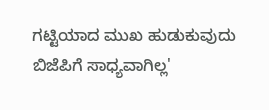ಗಟ್ಟಿಯಾದ ಮುಖ ಹುಡುಕುವುದು ಬಿಜೆಪಿಗೆ ಸಾಧ್ಯವಾಗಿಲ್ಲ'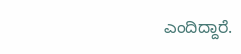ಎಂದಿದ್ದಾರೆ.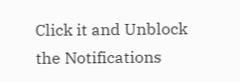Click it and Unblock the Notifications